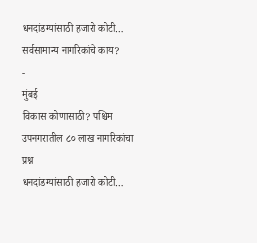धनदांडग्यांसाठी हजारो कोटी… सर्वसामान्य नागरिकांचे काय?
-
मुंबई
विकास कोणासाठी? पश्चिम उपनगरातील ८० लाख नागरिकांचा प्रश्न
धनदांडग्यांसाठी हजारो कोटी…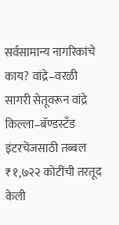सर्वसामान्य नागरिकांचे काय? वांद्रे–वरळी सागरी सेतूवरून वांद्रे किल्ला–बॅण्डस्टँड इंटरचेंजसाठी तब्बल ₹१,७२२ कोटींची तरतूद केली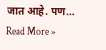जात आहे. पण…
Read More »